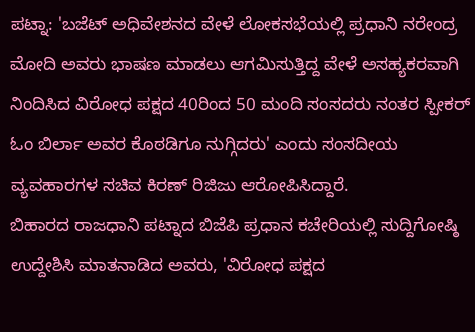ಪಟ್ನಾ: 'ಬಜೆಟ್ ಅಧಿವೇಶನದ ವೇಳೆ ಲೋಕಸಭೆಯಲ್ಲಿ ಪ್ರಧಾನಿ ನರೇಂದ್ರ ಮೋದಿ ಅವರು ಭಾಷಣ ಮಾಡಲು ಆಗಮಿಸುತ್ತಿದ್ದ ವೇಳೆ ಅಸಹ್ಯಕರವಾಗಿ ನಿಂದಿಸಿದ ವಿರೋಧ ಪಕ್ಷದ 40ರಿಂದ 50 ಮಂದಿ ಸಂಸದರು ನಂತರ ಸ್ಪೀಕರ್ ಓಂ ಬಿರ್ಲಾ ಅವರ ಕೊಠಡಿಗೂ ನುಗ್ಗಿದರು' ಎಂದು ಸಂಸದೀಯ ವ್ಯವಹಾರಗಳ ಸಚಿವ ಕಿರಣ್ ರಿಜಿಜು ಆರೋಪಿಸಿದ್ದಾರೆ.
ಬಿಹಾರದ ರಾಜಧಾನಿ ಪಟ್ನಾದ ಬಿಜೆಪಿ ಪ್ರಧಾನ ಕಚೇರಿಯಲ್ಲಿ ಸುದ್ದಿಗೋಷ್ಠಿ ಉದ್ದೇಶಿಸಿ ಮಾತನಾಡಿದ ಅವರು, 'ವಿರೋಧ ಪಕ್ಷದ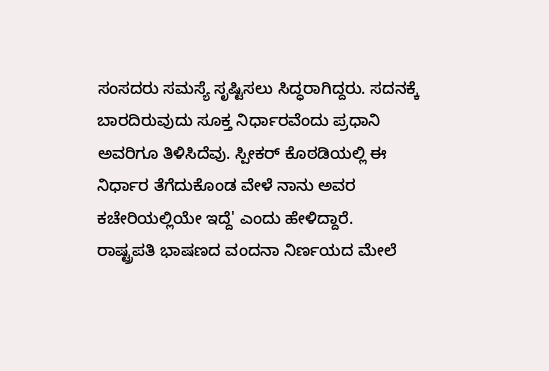ಸಂಸದರು ಸಮಸ್ಯೆ ಸೃಷ್ಟಿಸಲು ಸಿದ್ಧರಾಗಿದ್ದರು. ಸದನಕ್ಕೆ ಬಾರದಿರುವುದು ಸೂಕ್ತ ನಿರ್ಧಾರವೆಂದು ಪ್ರಧಾನಿ ಅವರಿಗೂ ತಿಳಿಸಿದೆವು. ಸ್ಪೀಕರ್ ಕೊಠಡಿಯಲ್ಲಿ ಈ ನಿರ್ಧಾರ ತೆಗೆದುಕೊಂಡ ವೇಳೆ ನಾನು ಅವರ ಕಚೇರಿಯಲ್ಲಿಯೇ ಇದ್ದೆ' ಎಂದು ಹೇಳಿದ್ದಾರೆ.
ರಾಷ್ಟ್ರಪತಿ ಭಾಷಣದ ವಂದನಾ ನಿರ್ಣಯದ ಮೇಲೆ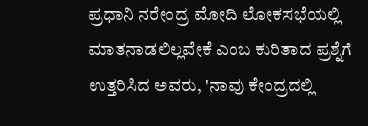ಪ್ರಧಾನಿ ನರೇಂದ್ರ ಮೋದಿ ಲೋಕಸಭೆಯಲ್ಲಿ ಮಾತನಾಡಲಿಲ್ಲವೇಕೆ ಎಂಬ ಕುರಿತಾದ ಪ್ರಶ್ನೆಗೆ ಉತ್ತರಿಸಿದ ಅವರು, 'ನಾವು ಕೇಂದ್ರದಲ್ಲಿ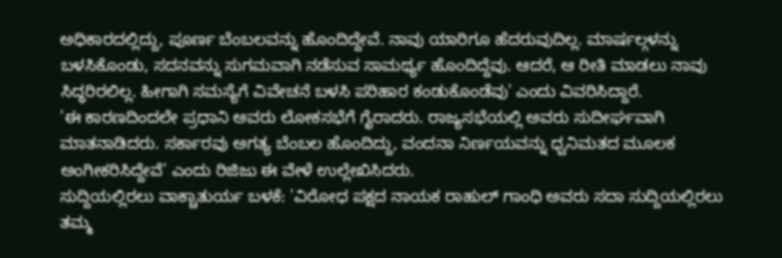ಅಧಿಕಾರದಲ್ಲಿದ್ದು, ಪೂರ್ಣ ಬೆಂಬಲವನ್ನು ಹೊಂದಿದ್ದೇವೆ. ನಾವು ಯಾರಿಗೂ ಹೆದರುವುದಿಲ್ಲ. ಮಾರ್ಷಲ್ಗಳನ್ನು ಬಳಸಿಕೊಂಡು, ಸದನವನ್ನು ಸುಗಮವಾಗಿ ನಡೆಸುವ ಸಾಮರ್ಥ್ಯ ಹೊಂದಿದ್ದೆವು. ಆದರೆ, ಆ ರೀತಿ ಮಾಡಲು ನಾವು ಸಿದ್ಧರಿರಲಿಲ್ಲ. ಹೀಗಾಗಿ ಸಮಸ್ಯೆಗೆ ವಿವೇಚನೆ ಬಳಸಿ ಪರಿಹಾರ ಕಂಡುಕೊಂಡೆವು' ಎಂದು ವಿವರಿಸಿದ್ದಾರೆ.
'ಈ ಕಾರಣದಿಂದಲೇ ಪ್ರಧಾನಿ ಅವರು ಲೋಕಸಭೆಗೆ ಗೈರಾದರು. ರಾಜ್ಯಸಭೆಯಲ್ಲಿ ಅವರು ಸುದೀರ್ಘವಾಗಿ ಮಾತನಾಡಿದರು. ಸರ್ಕಾರವು ಅಗತ್ಯ ಬೆಂಬಲ ಹೊಂದಿದ್ದು, ವಂದನಾ ನಿರ್ಣಯವನ್ನು ಧ್ವನಿಮತದ ಮೂಲಕ ಅಂಗೀಕರಿಸಿದ್ದೇವೆ' ಎಂದು ರಿಜಿಜು ಈ ವೇಳೆ ಉಲ್ಲೇಖಿಸಿದರು.
ಸುದ್ದಿಯಲ್ಲಿರಲು ವಾಕ್ಚಾತುರ್ಯ ಬಳಕೆ: 'ವಿರೋಧ ಪಕ್ಷದ ನಾಯಕ ರಾಹುಲ್ ಗಾಂಧಿ ಅವರು ಸದಾ ಸುದ್ದಿಯಲ್ಲಿರಲು ತಮ್ಮ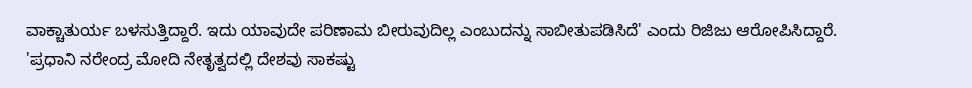ವಾಕ್ಚಾತುರ್ಯ ಬಳಸುತ್ತಿದ್ದಾರೆ. ಇದು ಯಾವುದೇ ಪರಿಣಾಮ ಬೀರುವುದಿಲ್ಲ ಎಂಬುದನ್ನು ಸಾಬೀತುಪಡಿಸಿದೆ' ಎಂದು ರಿಜಿಜು ಆರೋಪಿಸಿದ್ದಾರೆ.
'ಪ್ರಧಾನಿ ನರೇಂದ್ರ ಮೋದಿ ನೇತೃತ್ವದಲ್ಲಿ ದೇಶವು ಸಾಕಷ್ಟು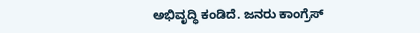ಅಭಿವೃದ್ಧಿ ಕಂಡಿದೆ. ಜನರು ಕಾಂಗ್ರೆಸ್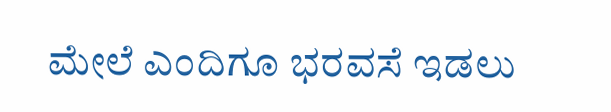ಮೇಲೆ ಎಂದಿಗೂ ಭರವಸೆ ಇಡಲು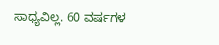ಸಾಧ್ಯವಿಲ್ಲ. 60 ವರ್ಷಗಳ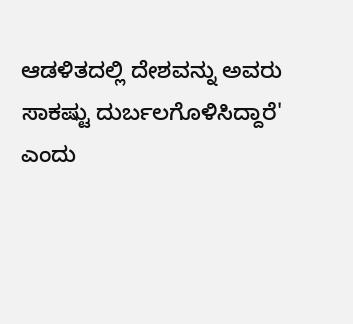ಆಡಳಿತದಲ್ಲಿ ದೇಶವನ್ನು ಅವರು ಸಾಕಷ್ಟು ದುರ್ಬಲಗೊಳಿಸಿದ್ದಾರೆ' ಎಂದು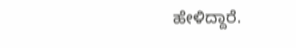ಹೇಳಿದ್ದಾರೆ.